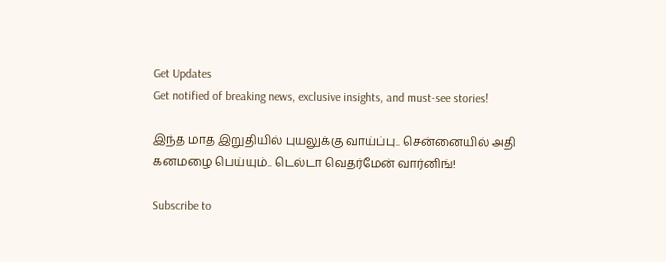Get Updates
Get notified of breaking news, exclusive insights, and must-see stories!

இந்த மாத இறுதியில் புயலுக்கு வாய்ப்பு.. சென்னையில் அதி கனமழை பெய்யும்.. டெல்டா வெதர்மேன் வார்னிங்!

Subscribe to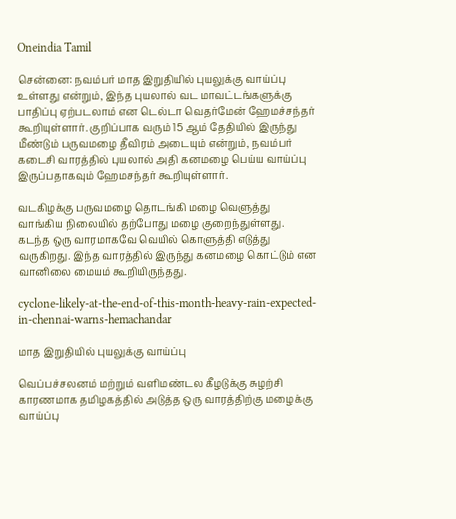Oneindia Tamil

சென்னை: நவம்பர் மாத இறுதியில் புயலுக்கு வாய்ப்பு உள்ளது என்றும், இந்த புயலால் வட மாவட்டங்களுக்கு பாதிப்பு ஏற்படலாம் என டெல்டா வெதர்மேன் ஹேமச்சந்தர் கூறியுள்ளார். குறிப்பாக வரும் 15 ஆம் தேதியில் இருந்து மீண்டும் பருவமழை தீவிரம் அடையும் என்றும், நவம்பர் கடைசி வாரத்தில் புயலால் அதி கனமழை பெய்ய வாய்ப்பு இருப்பதாகவும் ஹேமசந்தர் கூறியுள்ளார்.

வடகிழக்கு பருவமழை தொடங்கி மழை வெளுத்து வாங்கிய நிலையில் தற்போது மழை குறைந்துள்ளது. கடந்த ஒரு வாரமாகவே வெயில் கொளுத்தி எடுத்து வருகிறது. இந்த வாரத்தில் இருந்து கனமழை கொட்டும் என வானிலை மையம் கூறியிருந்தது.

cyclone-likely-at-the-end-of-this-month-heavy-rain-expected-in-chennai-warns-hemachandar

மாத இறுதியில் புயலுக்கு வாய்ப்பு

வெப்பச்சலனம் மற்றும் வளிமண்டல கீழடுக்கு சுழற்சி காரணமாக தமிழகத்தில் அடுத்த ஒரு வாரத்திற்கு மழைக்கு வாய்ப்பு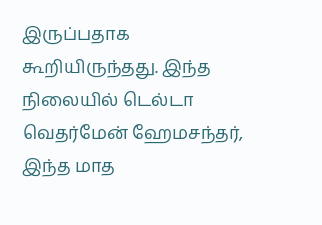இருப்பதாக கூறியிருந்தது. இந்த நிலையில் டெல்டா வெதர்மேன் ஹேமசந்தர், இந்த மாத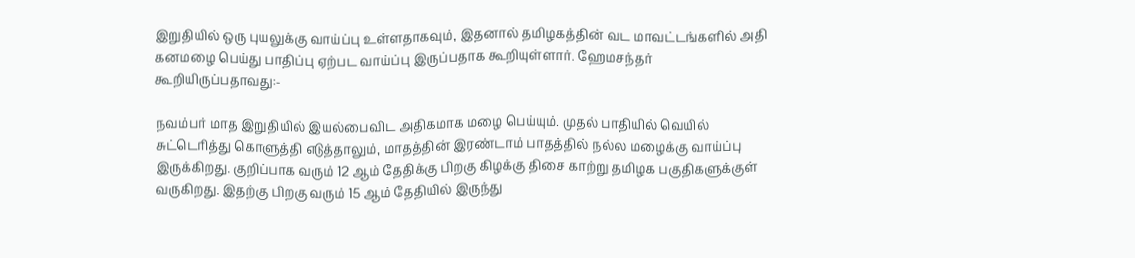இறுதியில் ஒரு புயலுக்கு வாய்ப்பு உள்ளதாகவும், இதனால் தமிழகத்தின் வட மாவட்டங்களில் அதி கனமழை பெய்து பாதிப்பு ஏற்பட வாய்ப்பு இருப்பதாக கூறியுள்ளார். ஹேமசந்தர் கூறியிருப்பதாவது:-

நவம்பர் மாத இறுதியில் இயல்பைவிட அதிகமாக மழை பெய்யும். முதல் பாதியில் வெயில் சுட்டெரித்து கொளுத்தி எடுத்தாலும், மாதத்தின் இரண்டாம் பாதத்தில் நல்ல மழைக்கு வாய்ப்பு இருக்கிறது. குறிப்பாக வரும் 12 ஆம் தேதிக்கு பிறகு கிழக்கு திசை காற்று தமிழக பகுதிகளுக்குள் வருகிறது. இதற்கு பிறகு வரும் 15 ஆம் தேதியில் இருந்து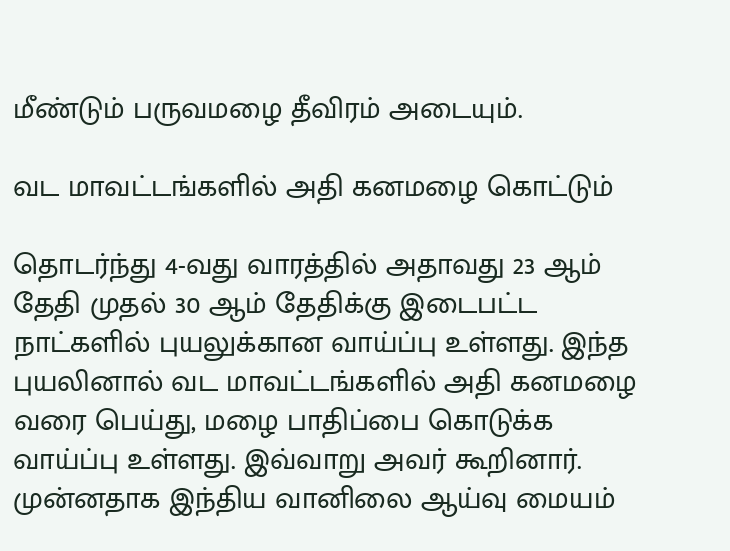மீண்டும் பருவமழை தீவிரம் அடையும்.

வட மாவட்டங்களில் அதி கனமழை கொட்டும்

தொடர்ந்து 4-வது வாரத்தில் அதாவது 23 ஆம் தேதி முதல் 30 ஆம் தேதிக்கு இடைபட்ட நாட்களில் புயலுக்கான வாய்ப்பு உள்ளது. இந்த புயலினால் வட மாவட்டங்களில் அதி கனமழை வரை பெய்து, மழை பாதிப்பை கொடுக்க வாய்ப்பு உள்ளது. இவ்வாறு அவர் கூறினார். முன்னதாக இந்திய வானிலை ஆய்வு மையம்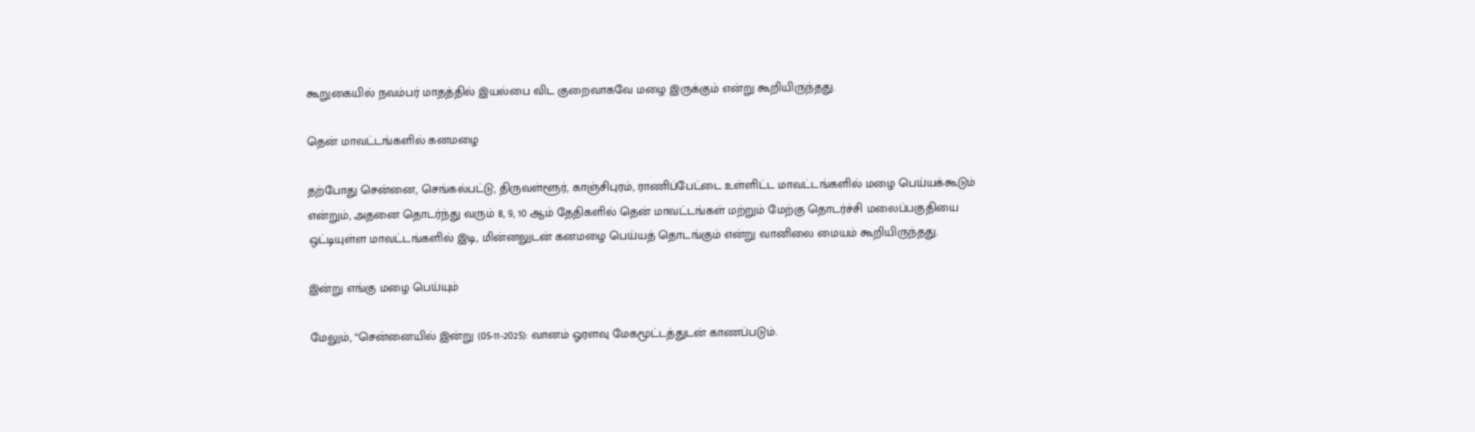கூறுகையில் நவம்பர் மாதத்தில் இயல்பை விட குறைவாகவே மழை இருக்கும் என்று கூறியிருந்தது.

தென் மாவட்டங்களில் கனமழை

தற்போது சென்னை, செங்கல்பட்டு, திருவள்ளூர், காஞ்சிபுரம், ராணிப்பேட்டை உள்ளிட்ட மாவட்டங்களில் மழை பெய்யக்கூடும் என்றும், அதனை தொடர்ந்து வரும் 8, 9, 10 ஆம் தேதிகளில் தென் மாவட்டங்கள் மற்றும் மேற்கு தொடர்ச்சி மலைப்பகுதியை ஒட்டியுள்ள மாவட்டங்களில் இடி, மின்னலுடன் கனமழை பெய்யத் தொடங்கும் என்று வானிலை மையம் கூறியிருந்தது.

இன்று எங்கு மழை பெய்யும்

மேலும், “சென்னையில் இன்று (05-11-2025): வானம் ஓரளவு மேகமூட்டத்துடன் காணப்படும்.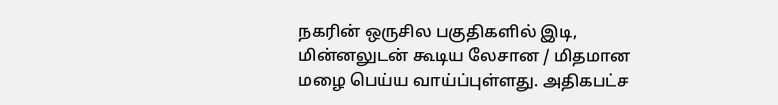நகரின் ஒருசில பகுதிகளில் இடி, மின்னலுடன் கூடிய லேசான / மிதமான மழை பெய்ய வாய்ப்புள்ளது. அதிகபட்ச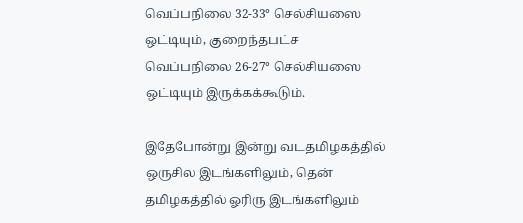வெப்பநிலை 32-33° செல்சியஸை ஒட்டியும், குறைந்தபட்ச வெப்பநிலை 26-27° செல்சியஸை ஒட்டியும் இருக்கக்கூடும்.

இதேபோன்று இன்று வடதமிழகத்தில் ஒருசில இடங்களிலும், தென் தமிழகத்தில் ஓரிரு இடங்களிலும்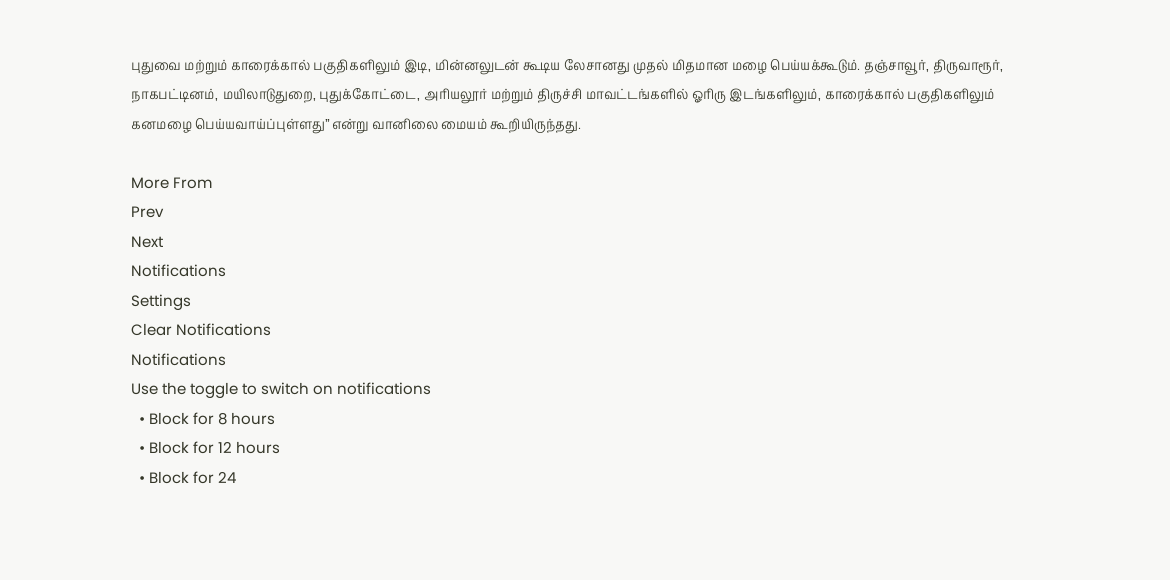புதுவை மற்றும் காரைக்கால் பகுதிகளிலும் இடி, மின்னலுடன் கூடிய லேசானது முதல் மிதமான மழை பெய்யக்கூடும். தஞ்சாவூர், திருவாரூர், நாகபட்டினம், மயிலாடுதுறை, புதுக்கோட்டை, அரியலூர் மற்றும் திருச்சி மாவட்டங்களில் ஓரிரு இடங்களிலும், காரைக்கால் பகுதிகளிலும் கனமழை பெய்யவாய்ப்புள்ளது” என்று வானிலை மையம் கூறியிருந்தது.

More From
Prev
Next
Notifications
Settings
Clear Notifications
Notifications
Use the toggle to switch on notifications
  • Block for 8 hours
  • Block for 12 hours
  • Block for 24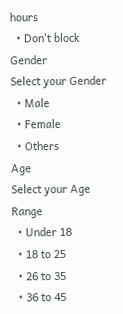hours
  • Don't block
Gender
Select your Gender
  • Male
  • Female
  • Others
Age
Select your Age Range
  • Under 18
  • 18 to 25
  • 26 to 35
  • 36 to 45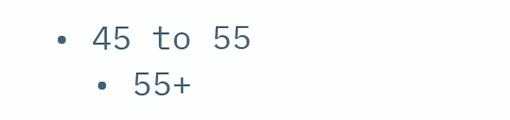• 45 to 55
  • 55+